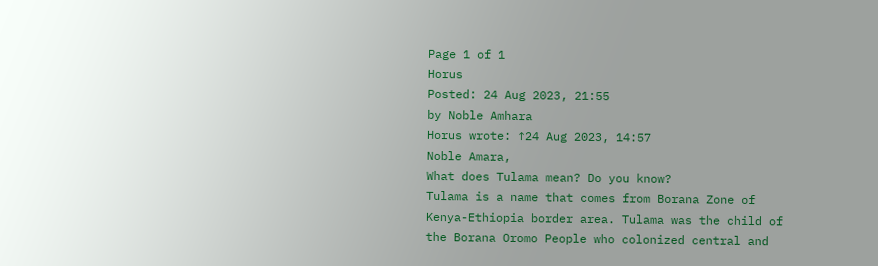Page 1 of 1
Horus
Posted: 24 Aug 2023, 21:55
by Noble Amhara
Horus wrote: ↑24 Aug 2023, 14:57
Noble Amara,
What does Tulama mean? Do you know?
Tulama is a name that comes from Borana Zone of Kenya-Ethiopia border area. Tulama was the child of the Borana Oromo People who colonized central and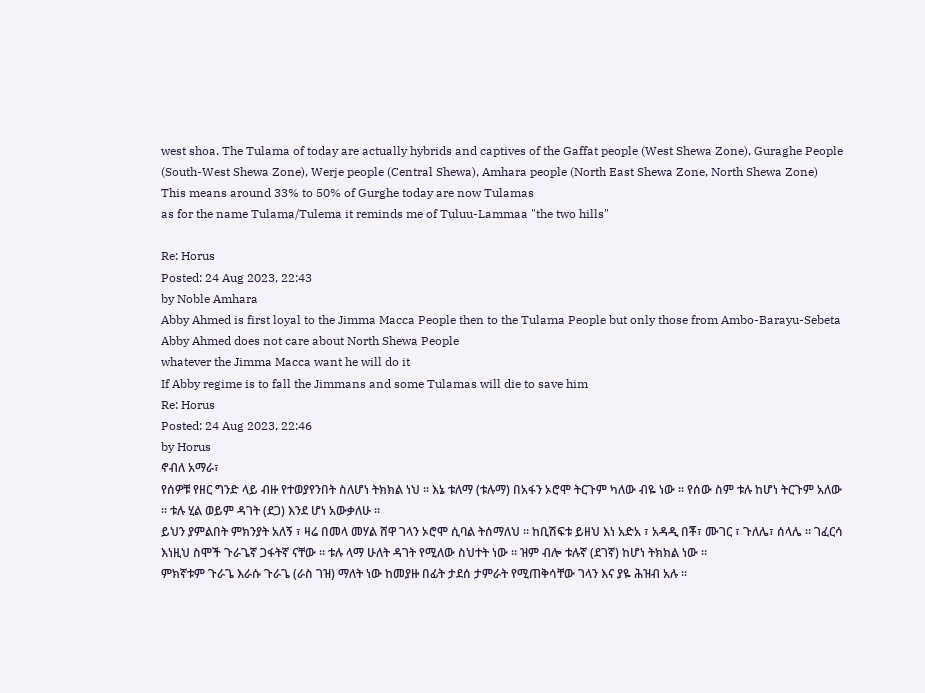west shoa. The Tulama of today are actually hybrids and captives of the Gaffat people (West Shewa Zone), Guraghe People (South-West Shewa Zone), Werje people (Central Shewa), Amhara people (North East Shewa Zone, North Shewa Zone)
This means around 33% to 50% of Gurghe today are now Tulamas
as for the name Tulama/Tulema it reminds me of Tuluu-Lammaa "the two hills"

Re: Horus
Posted: 24 Aug 2023, 22:43
by Noble Amhara
Abby Ahmed is first loyal to the Jimma Macca People then to the Tulama People but only those from Ambo-Barayu-Sebeta
Abby Ahmed does not care about North Shewa People
whatever the Jimma Macca want he will do it
If Abby regime is to fall the Jimmans and some Tulamas will die to save him
Re: Horus
Posted: 24 Aug 2023, 22:46
by Horus
ኖብለ አማራ፣
የሰዎቹ የዘር ግንድ ላይ ብዙ የተወያየንበት ስለሆነ ትክክል ነህ ። እኔ ቱለማ (ቱሉማ) በአፋን ኦሮሞ ትርጉም ካለው ብዬ ነው ። የሰው ስም ቱሉ ከሆነ ትርጉም አለው ። ቱሉ ሂል ወይም ዳገት (ደጋ) እንደ ሆነ አውቃለሁ ።
ይህን ያምልበት ምክንያት አለኝ ፣ ዛሬ በመላ መሃል ሸዋ ገላን ኦሮሞ ሲባል ትሰማለህ ። ከቢሽፍቱ ይዘህ እነ አድአ ፣ አዳዲ በቾ፣ ሙገር ፣ ጉለሌ፣ ሰላሌ ። ገፈርሳ እነዚህ ስሞች ጉራጌኛ ጋፋትኛ ናቸው ። ቱሉ ላማ ሁለት ዳገት የሚለው ስህተት ነው ። ዝም ብሎ ቱሉኛ (ደገኛ) ከሆነ ትክክል ነው ።
ምክኛቱም ጉራጌ እራሱ ጉራጌ (ራስ ገዝ) ማለት ነው ከመያዙ በፊት ታደሰ ታምራት የሚጠቅሳቸው ገላን እና ያዬ ሕዝብ አሉ ።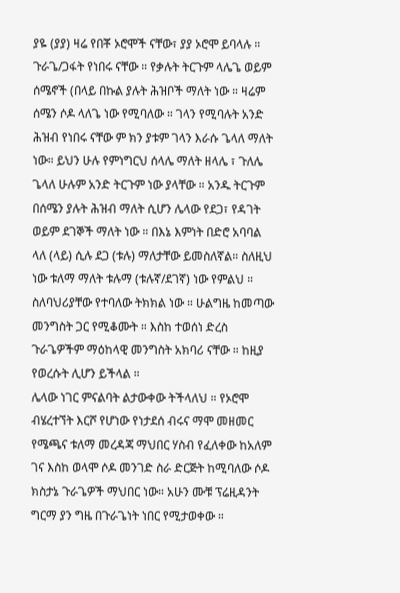ያዬ (ያያ) ዛሬ የበቾ ኦሮሞች ናቸው፣ ያያ ኦሮሞ ይባላሉ ። ጉራጌ/ጋፋት የነበሩ ናቸው ። የቃሉት ትርጉም ላሌጌ ወይም ሰሜኖች (በላይ በኩል ያሉት ሕዝቦች ማለት ነው ። ዛሬም ሰሜን ሶዶ ላለጌ ነው የሚባለው ። ገላን የሚባሉት አንድ ሕዝብ የነበሩ ናቸው ም ክን ያቱም ገላን እራሱ ጌላለ ማለት ነው። ይህን ሁሉ የምነግርህ ሰላሌ ማለት ዘላሌ ፣ ጉለሌ ጌላለ ሁሉም አንድ ትርጉም ነው ያላቸው ። አንዱ ትርጉም በሰሜን ያሉት ሕዝብ ማለት ሲሆን ሌላው የደጋ፣ የዳገት ወይም ደገኞች ማለት ነው ። በእኔ እምነት በድሮ አባባል ላለ (ላይ) ሲሉ ደጋ (ቱሉ) ማለታቸው ይመስለኛል። ስለዚህ ነው ቱለማ ማለት ቱሉማ (ቱሉኛ/ደገኛ) ነው የምልህ ። ስለባህሪያቸው የተባለው ትክክል ነው ። ሁልግዜ ከመጣው መንግስት ጋር የሚቆሙት ። እስከ ተወሰነ ድረስ ጉራጌዎችም ማዕከላዊ መንግስት አክባሪ ናቸው ። ከዚያ የወረሱት ሊሆን ይችላል ።
ሌላው ነገር ምናልባት ልታውቀው ትችላለህ ። የኦሮሞ ብሄረተኘት እርሾ የሆነው የነታደሰ ብሩና ማሞ መዘመር የሜጫና ቱለማ መረዳጃ ማህበር ሃስብ የፈለቀው ከአለም ገና እስከ ወላሞ ሶዶ መንገድ ስራ ድርጅት ከሚባለው ሶዶ ክስታኔ ጉራጌዎች ማህበር ነው። አሁን ሙቹ ፕሬዚዳንት ግርማ ያን ግዜ በጉራጌነት ነበር የሚታወቀው ።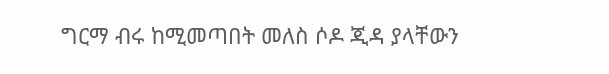ግርማ ብሩ ከሚመጣበት መለስ ሶዶ ጂዳ ያላቸውን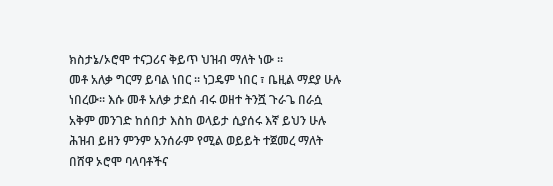ክስታኔ/ኦሮሞ ተናጋሪና ቅይጥ ህዝብ ማለት ነው ።
መቶ አለቃ ግርማ ይባል ነበር ። ነጋዴም ነበር ፣ ቤዚል ማደያ ሁሉ ነበረው። እሱ መቶ አለቃ ታደሰ ብሩ ወዘተ ትንሿ ጉራጌ በራሷ አቅም መንገድ ከሰበታ እስከ ወላይታ ሲያሰሩ እኛ ይህን ሁሉ ሕዝብ ይዘን ምንም አንሰራም የሚል ወይይት ተጀመረ ማለት በሸዋ ኦሮሞ ባላባቶችና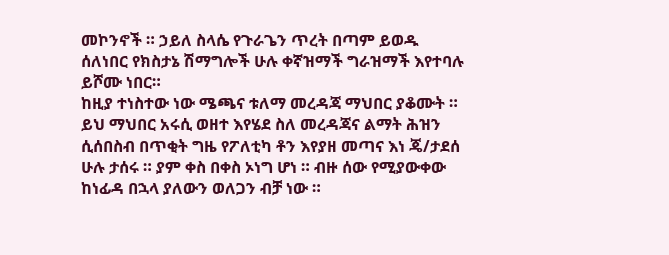መኮንኖች ። ኃይለ ስላሴ የጉራጌን ጥረት በጣም ይወዱ ሰለነበር የክስታኔ ሽማግሎች ሁሉ ቀኛዝማች ግራዝማች እየተባሉ ይሾሙ ነበር።
ከዚያ ተነስተው ነው ሜጫና ቱለማ መረዳጃ ማህበር ያቆሙት ። ይህ ማህበር አሩሲ ወዘተ እየሄደ ስለ መረዳጃና ልማት ሕዝን ሲሰበስብ በጥቂት ግዜ የፖለቲካ ቶን እየያዘ መጣና እነ ጄ/ታደሰ ሁሉ ታሰሩ ። ያም ቀስ በቀስ ኦነግ ሆነ ። ብዙ ሰው የሚያውቀው ከነፊዳ በኋላ ያለውን ወለጋን ብቻ ነው ።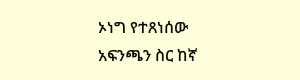ኦነግ የተጸነሰው አፍንጫን ስር ከኛ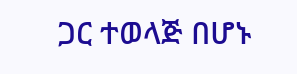ጋር ተወላጅ በሆኑ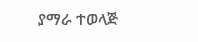ያማራ ተወላጅ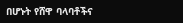በሆኑት የሸዋ ባላባቶችና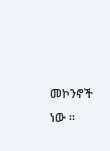መኮንኖች ነው ።